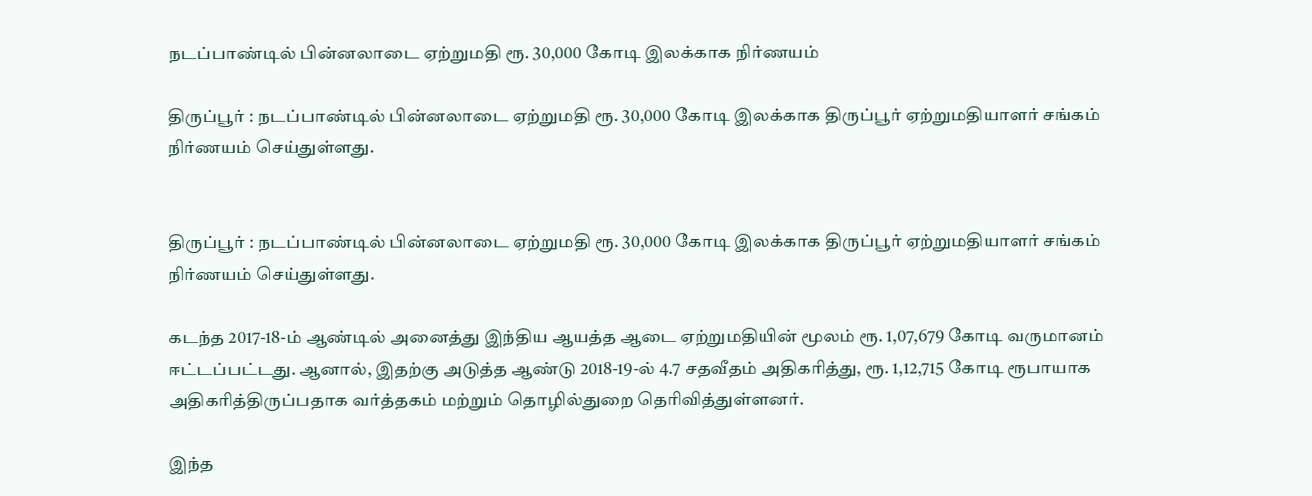நடப்பாண்டில் பின்னலாடை ஏற்றுமதி ரூ. 30,000 கோடி இலக்காக நிர்ணயம்

திருப்பூர் : நடப்பாண்டில் பின்னலாடை ஏற்றுமதி ரூ. 30,000 கோடி இலக்காக திருப்பூர் ஏற்றுமதியாளர் சங்கம் நிர்ணயம் செய்துள்ளது.


திருப்பூர் : நடப்பாண்டில் பின்னலாடை ஏற்றுமதி ரூ. 30,000 கோடி இலக்காக திருப்பூர் ஏற்றுமதியாளர் சங்கம் நிர்ணயம் செய்துள்ளது.

கடந்த 2017-18-ம் ஆண்டில் அனைத்து இந்திய ஆயத்த ஆடை ஏற்றுமதியின் மூலம் ரூ. 1,07,679 கோடி வருமானம் ஈட்டப்பட்டது. ஆனால், இதற்கு அடுத்த ஆண்டு 2018-19-ல் 4.7 சதவீதம் அதிகரித்து, ரூ. 1,12,715 கோடி ரூபாயாக அதிகரித்திருப்பதாக வர்த்தகம் மற்றும் தொழில்துறை தெரிவித்துள்ளனர்.

இந்த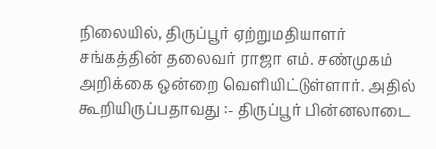நிலையில், திருப்பூர் ஏற்றுமதியாளர் சங்கத்தின் தலைவர் ராஜா எம். சண்முகம் அறிக்கை ஒன்றை வெளியிட்டுள்ளார். அதில் கூறியிருப்பதாவது :- திருப்பூர் பின்னலாடை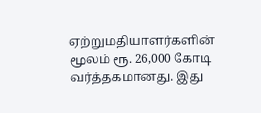ஏற்றுமதியாளர்களின் மூலம் ரூ. 26,000 கோடி வர்த்தகமானது. இது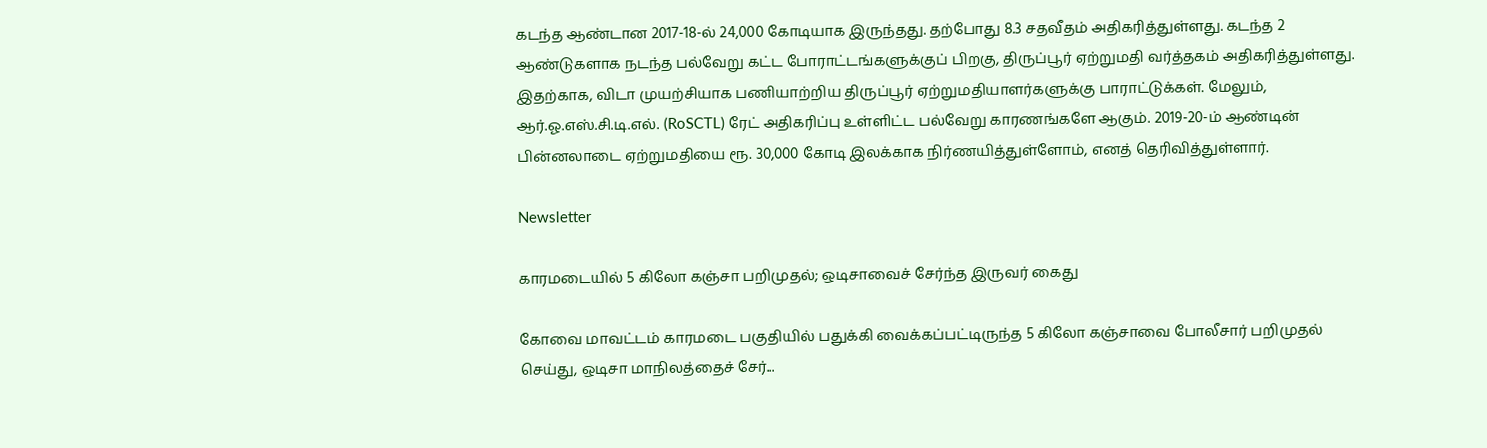கடந்த ஆண்டான 2017-18-ல் 24,000 கோடியாக இருந்தது. தற்போது 8.3 சதவீதம் அதிகரித்துள்ளது. கடந்த 2 ஆண்டுகளாக நடந்த பல்வேறு கட்ட போராட்டங்களுக்குப் பிறகு, திருப்பூர் ஏற்றுமதி வர்த்தகம் அதிகரித்துள்ளது. இதற்காக, விடா முயற்சியாக பணியாற்றிய திருப்பூர் ஏற்றுமதியாளர்களுக்கு பாராட்டுக்கள். மேலும், ஆர்.ஓ.எஸ்.சி.டி.எல். (RoSCTL) ரேட் அதிகரிப்பு உள்ளிட்ட பல்வேறு காரணங்களே ஆகும். 2019-20-ம் ஆண்டின் பின்னலாடை ஏற்றுமதியை ரூ. 30,000 கோடி இலக்காக நிர்ணயித்துள்ளோம், எனத் தெரிவித்துள்ளார்.

Newsletter

காரமடையில் 5 கிலோ கஞ்சா பறிமுதல்; ஒடிசாவைச் சேர்ந்த இருவர் கைது

கோவை மாவட்டம் காரமடை பகுதியில் பதுக்கி வைக்கப்பட்டிருந்த 5 கிலோ கஞ்சாவை போலீசார் பறிமுதல் செய்து, ஒடிசா மாநிலத்தைச் சேர்...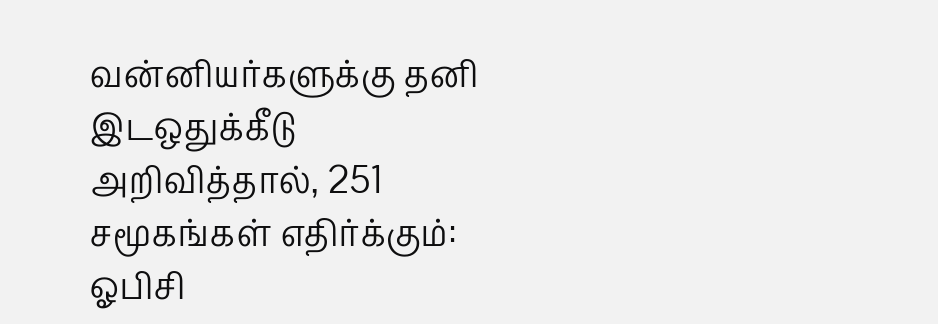வன்னியர்களுக்கு தனி இடஒதுக்கீடு அறிவித்தால், 251 சமூகங்கள் எதிர்க்கும்: ஓபிசி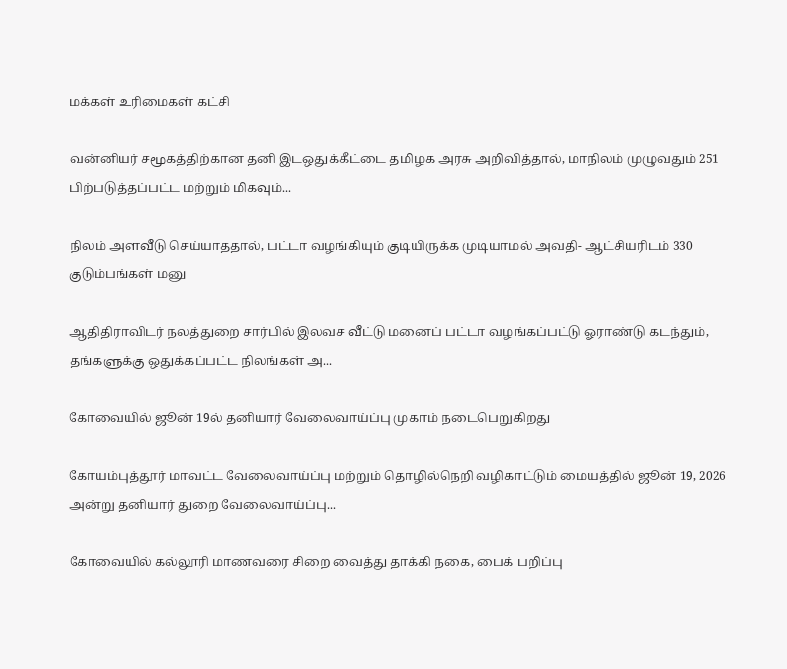மக்கள் உரிமைகள் கட்சி

வன்னியர் சமூகத்திற்கான தனி இடஒதுக்கீட்டை தமிழக அரசு அறிவித்தால், மாநிலம் முழுவதும் 251 பிற்படுத்தப்பட்ட மற்றும் மிகவும்...

நிலம் அளவீடு செய்யாததால், பட்டா வழங்கியும் குடியிருக்க முடியாமல் அவதி- ஆட்சியரிடம் 330 குடும்பங்கள் மனு

ஆதிதிராவிடர் நலத்துறை சார்பில் இலவச வீட்டு மனைப் பட்டா வழங்கப்பட்டு ஓராண்டு கடந்தும், தங்களுக்கு ஒதுக்கப்பட்ட நிலங்கள் அ...

கோவையில் ஜூன் 19ல் தனியார் வேலைவாய்ப்பு முகாம் நடைபெறுகிறது

கோயம்புத்தூர் மாவட்ட வேலைவாய்ப்பு மற்றும் தொழில்நெறி வழிகாட்டும் மையத்தில் ஜூன் 19, 2026 அன்று தனியார் துறை வேலைவாய்ப்பு...

கோவையில் கல்லூரி மாணவரை சிறை வைத்து தாக்கி நகை, பைக் பறிப்பு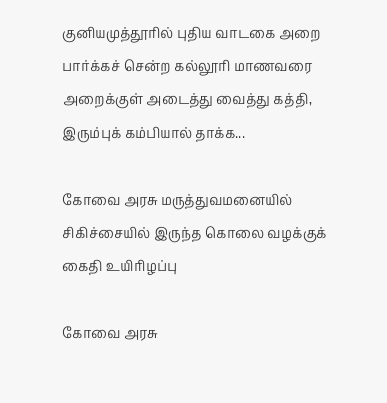குனியமுத்தூரில் புதிய வாடகை அறை பார்க்கச் சென்ற கல்லூரி மாணவரை அறைக்குள் அடைத்து வைத்து கத்தி, இரும்புக் கம்பியால் தாக்க...

கோவை அரசு மருத்துவமனையில் சிகிச்சையில் இருந்த கொலை வழக்குக் கைதி உயிரிழப்பு

கோவை அரசு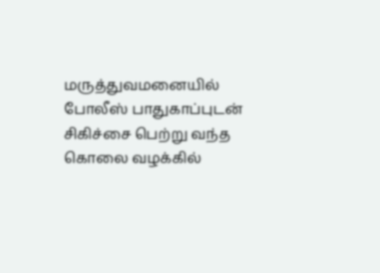மருத்துவமனையில் போலீஸ் பாதுகாப்புடன் சிகிச்சை பெற்று வந்த கொலை வழக்கில்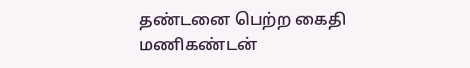தண்டனை பெற்ற கைதி மணிகண்டன்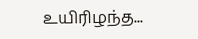உயிரிழந்த...